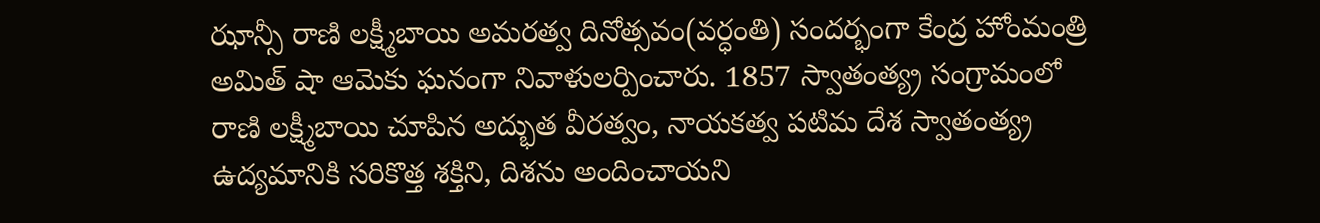ఝాన్సీ రాణి లక్ష్మీబాయి అమరత్వ దినోత్సవం(వర్ధంతి) సందర్భంగా కేంద్ర హోంమంత్రి అమిత్ షా ఆమెకు ఘనంగా నివాళులర్పించారు. 1857 స్వాతంత్య్ర సంగ్రామంలో రాణి లక్ష్మీబాయి చూపిన అద్భుత వీరత్వం, నాయకత్వ పటిమ దేశ స్వాతంత్య్ర ఉద్యమానికి సరికొత్త శక్తిని, దిశను అందించాయని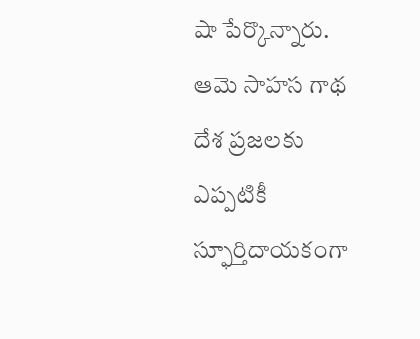షా పేర్కొన్నారు. ఆమె సాహస గాథ దేశ ప్రజలకు ఎప్పటికీ స్ఫూర్తిదాయకంగా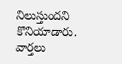నిలుస్తుందని కొనియాడారు.
వార్తలు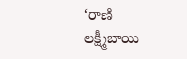‘రాణి లక్ష్మీబాయి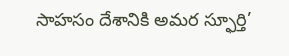సాహసం దేశానికి అమర స్ఫూర్తి’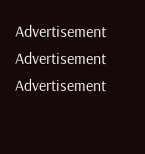Advertisement
Advertisement
Advertisement